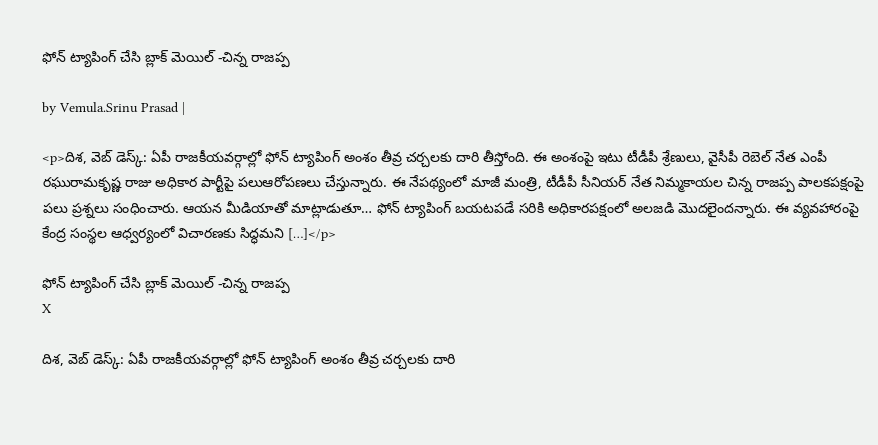ఫోన్ ట్యాపింగ్ చేసి బ్లాక్ మెయిల్ -చిన్న రాజప్ప

by Vemula.Srinu Prasad |

<p>దిశ, వెబ్ డెస్క్: ఏపీ రాజకీయవర్గాల్లో ఫోన్ ట్యాపింగ్ అంశం తీవ్ర చర్చలకు దారి తీస్తోంది. ఈ అంశంపై ఇటు టీడీపీ శ్రేణులు, వైసీపీ రెబెల్ నేత ఎంపీ రఘురామకృష్ణ రాజు అధికార పార్టీపై పలుఆరోపణలు చేస్తున్నారు. ఈ నేపథ్యంలో మాజీ మంత్రి, టీడీపీ సీనియర్ నేత నిమ్మకాయల చిన్న రాజప్ప పాలకపక్షంపై పలు ప్రశ్నలు సంధించారు. ఆయన మీడియాతో మాట్లాడుతూ… ఫోన్ ట్యాపింగ్ బయటపడే సరికి అధికారపక్షంలో అలజడి మొదలైందన్నారు. ఈ వ్యవహారంపై కేంద్ర సంస్థల ఆధ్వర్యంలో విచారణకు సిద్ధమని […]</p>

ఫోన్ ట్యాపింగ్ చేసి బ్లాక్ మెయిల్ -చిన్న రాజప్ప
X

దిశ, వెబ్ డెస్క్: ఏపీ రాజకీయవర్గాల్లో ఫోన్ ట్యాపింగ్ అంశం తీవ్ర చర్చలకు దారి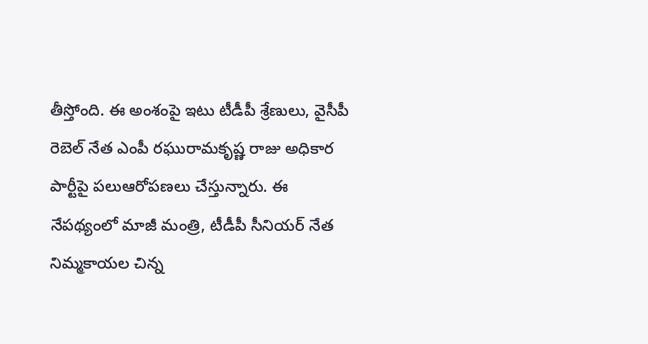తీస్తోంది. ఈ అంశంపై ఇటు టీడీపీ శ్రేణులు, వైసీపీ రెబెల్ నేత ఎంపీ రఘురామకృష్ణ రాజు అధికార పార్టీపై పలుఆరోపణలు చేస్తున్నారు. ఈ నేపథ్యంలో మాజీ మంత్రి, టీడీపీ సీనియర్ నేత నిమ్మకాయల చిన్న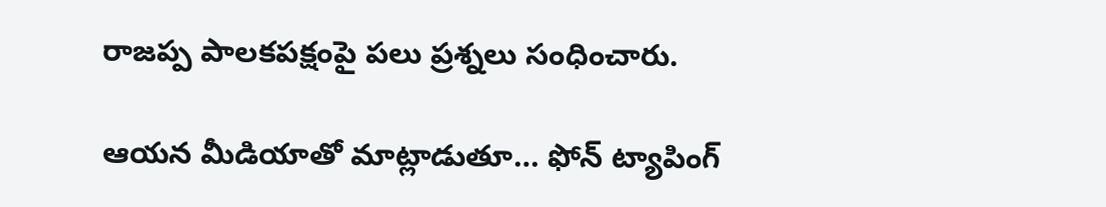రాజప్ప పాలకపక్షంపై పలు ప్రశ్నలు సంధించారు.

ఆయన మీడియాతో మాట్లాడుతూ… ఫోన్ ట్యాపింగ్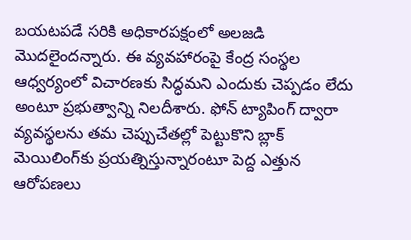బయటపడే సరికి అధికారపక్షంలో అలజడి మొదలైందన్నారు. ఈ వ్యవహారంపై కేంద్ర సంస్థల ఆధ్వర్యంలో విచారణకు సిద్ధమని ఎందుకు చెప్పడం లేదు అంటూ ప్రభుత్వాన్ని నిలదీశారు. ఫోన్ ట్యాపింగ్ ద్వారా వ్యవస్థలను తమ చెప్పుచేతల్లో పెట్టుకొని బ్లాక్ మెయిలింగ్‌కు ప్రయత్నిస్తున్నారంటూ పెద్ద ఎత్తున ఆరోపణలు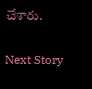చేశారు.

Next Story